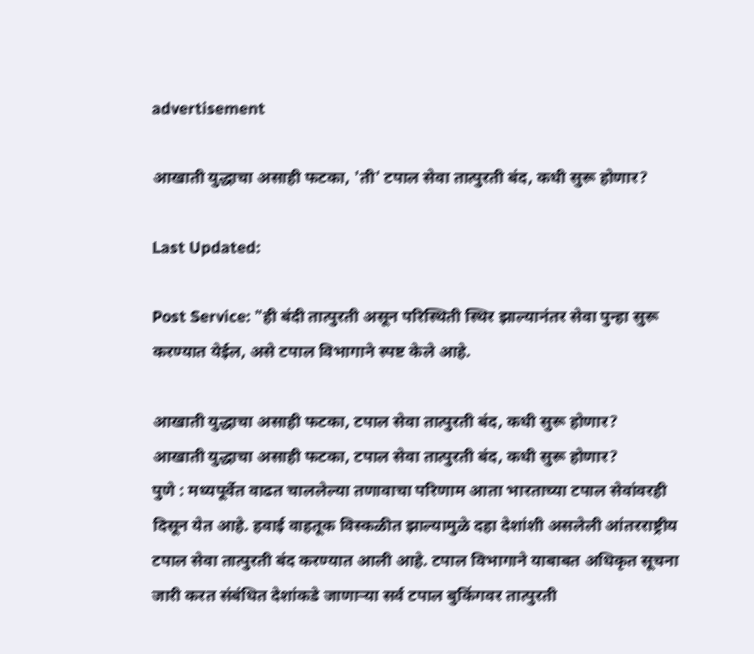advertisement

आखाती युद्धाचा असाही फटका, 'ती' टपाल सेवा तात्पुरती बंद, कधी सुरू होणार?

Last Updated:

Post Service: "ही बंदी तात्पुरती असून परिस्थिती स्थिर झाल्यानंतर सेवा पुन्हा सुरू करण्यात येईल, असे टपाल विभागाने स्पष्ट केले आहे.

आखाती युद्धाचा असाही फटका, टपाल सेवा तात्पुरती बंद, कधी सुरू होणार?
आखाती युद्धाचा असाही फटका, टपाल सेवा तात्पुरती बंद, कधी सुरू होणार?
पुणे : मध्यपूर्वेत वाढत चाललेल्या तणावाचा परिणाम आता भारताच्या टपाल सेवांवरही दिसून येत आहे. हवाई वाहतूक विस्कळीत झाल्यामुळे दहा देशांशी असलेली आंतरराष्ट्रीय टपाल सेवा तात्पुरती बंद करण्यात आली आहे. टपाल विभागाने याबाबत अधिकृत सूचना जारी करत संबंधित देशांकडे जाणाऱ्या सर्व टपाल बुकिंगवर तात्पुरती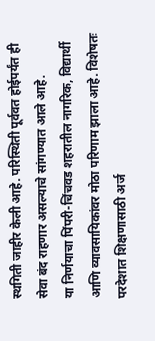स्थगिती जाहीर केली आहे. परिस्थिती पूर्ववत होईपर्यंत ही सेवा बंद राहणार असल्याचे सांगण्यात आले आहे.
या निर्णयाचा पिंपरी-चिंचवड शहरातील नागरिक, विद्यार्थी आणि व्यावसायिकांवर मोठा परिणाम झाला आहे. विशेषतः परदेशात शिक्षणासाठी अर्ज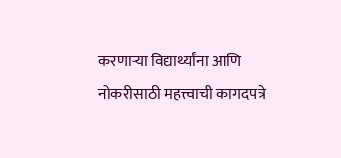करणाऱ्या विद्यार्थ्यांना आणि नोकरीसाठी महत्त्वाची कागदपत्रे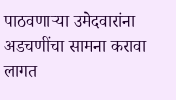पाठवणाऱ्या उमेदवारांना अडचणींचा सामना करावा लागत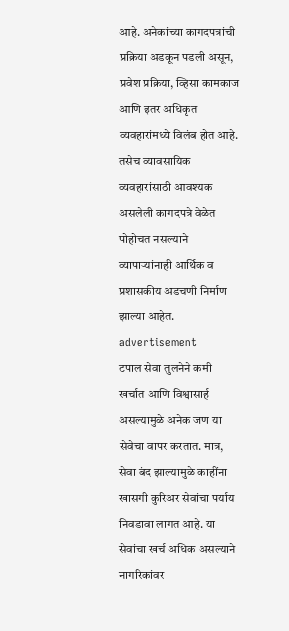आहे. अनेकांच्या कागदपत्रांची प्रक्रिया अडकून पडली असून, प्रवेश प्रक्रिया, व्हिसा कामकाज आणि इतर अधिकृत व्यवहारांमध्ये विलंब होत आहे. तसेच व्यावसायिक व्यवहारांसाठी आवश्यक असलेली कागदपत्रे वेळेत पोहोचत नसल्याने व्यापाऱ्यांनाही आर्थिक व प्रशासकीय अडचणी निर्माण झाल्या आहेत.
advertisement
टपाल सेवा तुलनेने कमी खर्चात आणि विश्वासार्ह असल्यामुळे अनेक जण या सेवेचा वापर करतात. मात्र, सेवा बंद झाल्यामुळे काहींना खासगी कुरिअर सेवांचा पर्याय निवडावा लागत आहे. या सेवांचा खर्च अधिक असल्याने नागरिकांवर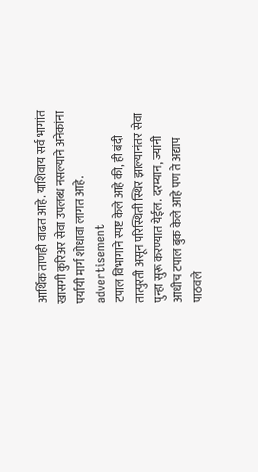आर्थिक ताणही वाढत आहे. याशिवाय सर्व भागांत खासगी कुरिअर सेवा उपलब्ध नसल्याने अनेकांना पर्यायी मार्ग शोधावा लागत आहे.
advertisement
टपाल विभागाने स्पष्ट केले आहे की, ही बंदी तात्पुरती असून परिस्थिती स्थिर झाल्यानंतर सेवा पुन्हा सुरू करण्यात येईल. दरम्यान, ज्यांनी आधीच टपाल बुक केले आहे पण ते अद्याप पाठवले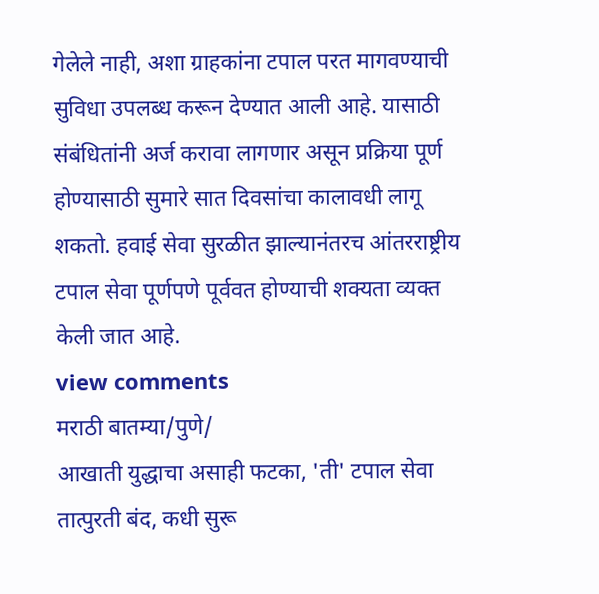गेलेले नाही, अशा ग्राहकांना टपाल परत मागवण्याची सुविधा उपलब्ध करून देण्यात आली आहे. यासाठी संबंधितांनी अर्ज करावा लागणार असून प्रक्रिया पूर्ण होण्यासाठी सुमारे सात दिवसांचा कालावधी लागू शकतो. हवाई सेवा सुरळीत झाल्यानंतरच आंतरराष्ट्रीय टपाल सेवा पूर्णपणे पूर्ववत होण्याची शक्यता व्यक्त केली जात आहे.
view comments
मराठी बातम्या/पुणे/
आखाती युद्धाचा असाही फटका, 'ती' टपाल सेवा तात्पुरती बंद, कधी सुरू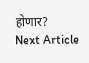होणार?
Next Article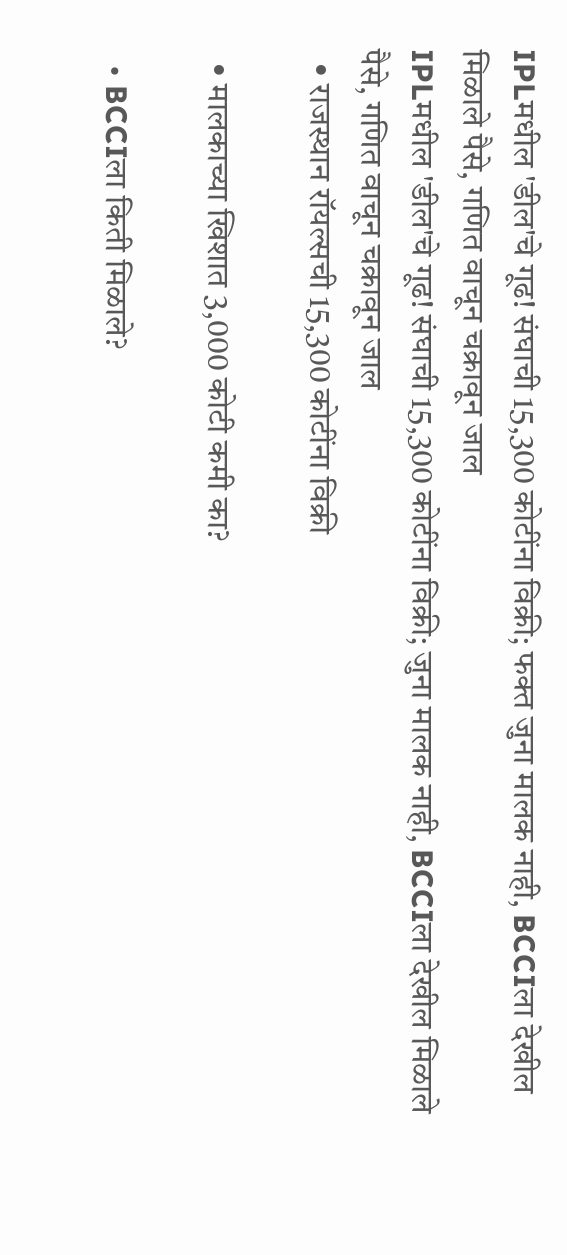IPLमधील 'डील'चे गूढ! संघाची 15,300 कोटींना विक्री; फक्त जुना मालक नाही, BCCIला देखील मिळाले पैसे, गणित वाचून चक्रावून जाल
IPLमधील 'डील'चे गूढ! संघाची 15,300 कोटींना विक्री; जुना मालक नाही, BCCIला देखील मिळाले पैसे, गणित वाचून चक्रावून जाल
  • राजस्थान रॉयल्सची 15,300 कोटींना विक्री

  • मालकाच्या खिशात 3,000 कोटी कमी का?

  • BCCIला किती मिळाले?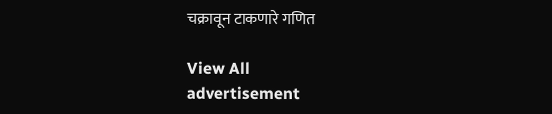चक्रावून टाकणारे गणित

View All
advertisement